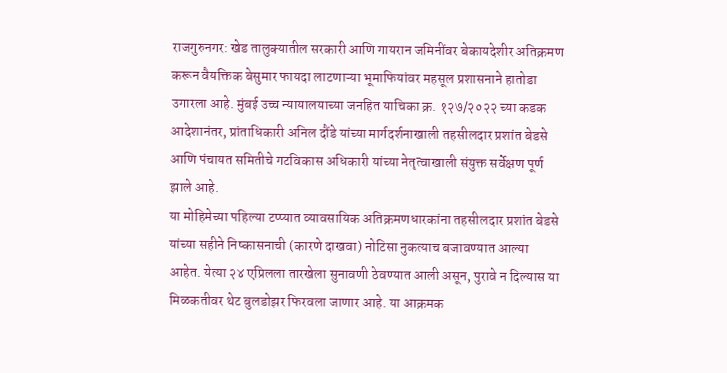राजगुरुनगर: खेड तालुक्यातील सरकारी आणि गायरान जमिनींवर बेकायदेशीर अतिक्रमण करून वैयक्तिक बेसुमार फायदा लाटणाऱ्या भूमाफियांवर महसूल प्रशासनाने हातोडा उगारला आहे. मुंबई उच्च न्यायालयाच्या जनहित याचिका क्र. १२७/२०२२ च्या कडक आदेशानंतर, प्रांताधिकारी अनिल दौंडे यांच्या मार्गदर्शनाखाली तहसीलदार प्रशांत बेडसे आणि पंचायत समितीचे गटविकास अधिकारी यांच्या नेतृत्वाखाली संयुक्त सर्वेक्षण पूर्ण झाले आहे.
या मोहिमेच्या पहिल्या टप्प्यात व्यावसायिक अतिक्रमणधारकांना तहसीलदार प्रशांत बेडसे यांच्या सहीने निष्कासनाची (कारणे दाखवा) नोटिसा नुकत्याच बजावण्यात आल्या आहेत. येत्या २४ एप्रिलला तारखेला सुनावणी ठेवण्यात आली असून, पुरावे न दिल्यास या मिळकतीवर थेट बुलडोझर फिरवला जाणार आहे. या आक्रमक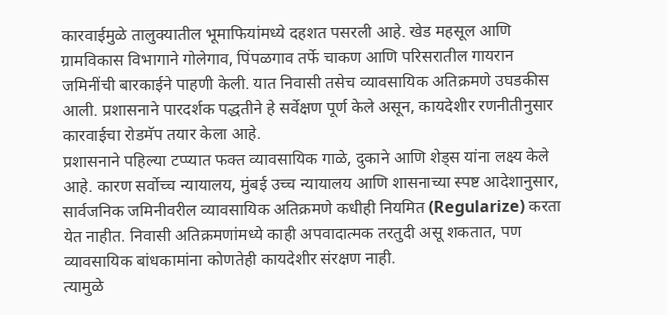कारवाईमुळे तालुक्यातील भूमाफियांमध्ये दहशत पसरली आहे. खेड महसूल आणि ग्रामविकास विभागाने गोलेगाव, पिंपळगाव तर्फे चाकण आणि परिसरातील गायरान जमिनींची बारकाईने पाहणी केली. यात निवासी तसेच व्यावसायिक अतिक्रमणे उघडकीस आली. प्रशासनाने पारदर्शक पद्धतीने हे सर्वेक्षण पूर्ण केले असून, कायदेशीर रणनीतीनुसार कारवाईचा रोडमॅप तयार केला आहे.
प्रशासनाने पहिल्या टप्प्यात फक्त व्यावसायिक गाळे, दुकाने आणि शेड्स यांना लक्ष्य केले आहे. कारण सर्वोच्च न्यायालय, मुंबई उच्च न्यायालय आणि शासनाच्या स्पष्ट आदेशानुसार, सार्वजनिक जमिनीवरील व्यावसायिक अतिक्रमणे कधीही नियमित (Regularize) करता येत नाहीत. निवासी अतिक्रमणांमध्ये काही अपवादात्मक तरतुदी असू शकतात, पण व्यावसायिक बांधकामांना कोणतेही कायदेशीर संरक्षण नाही.
त्यामुळे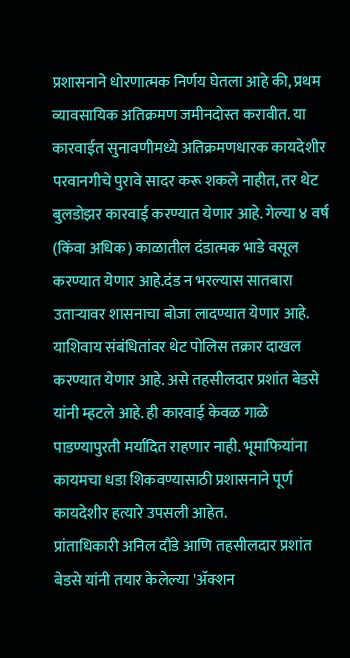प्रशासनाने धोरणात्मक निर्णय घेतला आहे की, प्रथम व्यावसायिक अतिक्रमण जमीनदोस्त करावीत. या कारवाईत सुनावणीमध्ये अतिक्रमणधारक कायदेशीर परवानगीचे पुरावे सादर करू शकले नाहीत, तर थेट बुलडोझर कारवाई करण्यात येणार आहे. गेल्या ४ वर्ष (किंवा अधिक) काळातील दंडात्मक भाडे वसूल करण्यात येणार आहे.दंड न भरल्यास सातबारा उताऱ्यावर शासनाचा बोजा लादण्यात येणार आहे. याशिवाय संबंधितांवर थेट पोलिस तक्रार दाखल करण्यात येणार आहे. असे तहसीलदार प्रशांत बेडसे यांनी म्हटले आहे. ही कारवाई केवळ गाळे पाडण्यापुरती मर्यादित राहणार नाही. भूमाफियांना कायमचा धडा शिकवण्यासाठी प्रशासनाने पूर्ण कायदेशीर हत्यारे उपसली आहेत.
प्रांताधिकारी अनिल दौंडे आणि तहसीलदार प्रशांत बेडसे यांनी तयार केलेल्या 'ॲक्शन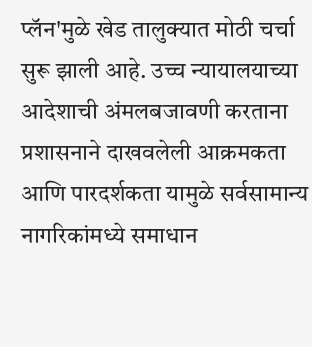प्लॅन'मुळे खेड तालुक्यात मोठी चर्चा सुरू झाली आहे. उच्च न्यायालयाच्या आदेशाची अंमलबजावणी करताना प्रशासनाने दाखवलेली आक्रमकता आणि पारदर्शकता यामुळे सर्वसामान्य नागरिकांमध्ये समाधान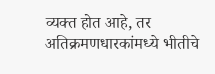व्यक्त होत आहे, तर अतिक्रमणधारकांमध्ये भीतीचे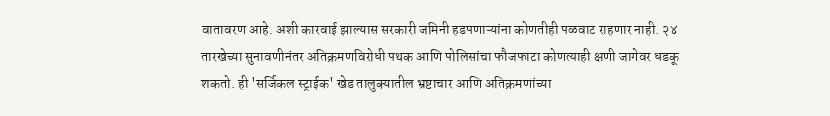वातावरण आहे. अशी कारवाई झाल्यास सरकारी जमिनी हडपणाऱ्यांना कोणतीही पळवाट राहणार नाही. २४ तारखेच्या सुनावणीनंतर अतिक्रमणविरोधी पथक आणि पोलिसांचा फौजफाटा कोणत्याही क्षणी जागेवर धडकू शकतो. ही 'सर्जिकल स्ट्राईक' खेड तालुक्यातील भ्रष्टाचार आणि अतिक्रमणांच्या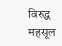विरुद्ध महसूल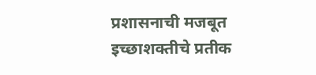प्रशासनाची मजबूत इच्छाशक्तीचे प्रतीक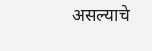असल्याचे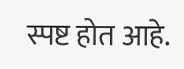स्पष्ट होत आहे.